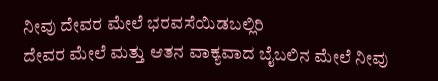ನೀವು ದೇವರ ಮೇಲೆ ಭರವಸೆಯಿಡಬಲ್ಲಿರಿ
ದೇವರ ಮೇಲೆ ಮತ್ತು ಆತನ ವಾಕ್ಯವಾದ ಬೈಬಲಿನ ಮೇಲೆ ನೀವು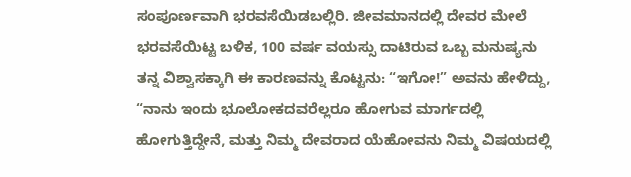ಸಂಪೂರ್ಣವಾಗಿ ಭರವಸೆಯಿಡಬಲ್ಲಿರಿ. ಜೀವಮಾನದಲ್ಲಿ ದೇವರ ಮೇಲೆ ಭರವಸೆಯಿಟ್ಟ ಬಳಿಕ, 100 ವರ್ಷ ವಯಸ್ಸು ದಾಟಿರುವ ಒಬ್ಬ ಮನುಷ್ಯನು ತನ್ನ ವಿಶ್ವಾಸಕ್ಕಾಗಿ ಈ ಕಾರಣವನ್ನು ಕೊಟ್ಟನು: “ಇಗೋ!” ಅವನು ಹೇಳಿದ್ದು, “ನಾನು ಇಂದು ಭೂಲೋಕದವರೆಲ್ಲರೂ ಹೋಗುವ ಮಾರ್ಗದಲ್ಲಿ ಹೋಗುತ್ತಿದ್ದೇನೆ, ಮತ್ತು ನಿಮ್ಮ ದೇವರಾದ ಯೆಹೋವನು ನಿಮ್ಮ ವಿಷಯದಲ್ಲಿ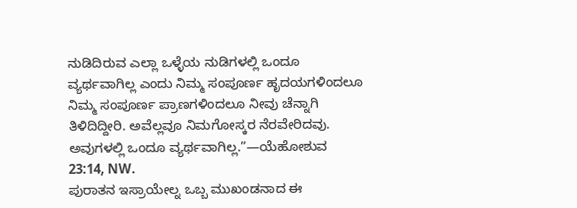ನುಡಿದಿರುವ ಎಲ್ಲಾ ಒಳ್ಳೆಯ ನುಡಿಗಳಲ್ಲಿ ಒಂದೂ ವ್ಯರ್ಥವಾಗಿಲ್ಲ ಎಂದು ನಿಮ್ಮ ಸಂಪೂರ್ಣ ಹೃದಯಗಳಿಂದಲೂ ನಿಮ್ಮ ಸಂಪೂರ್ಣ ಪ್ರಾಣಗಳಿಂದಲೂ ನೀವು ಚೆನ್ನಾಗಿ ತಿಳಿದಿದ್ದೀರಿ. ಅವೆಲ್ಲವೂ ನಿಮಗೋಸ್ಕರ ನೆರವೇರಿದವು. ಅವುಗಳಲ್ಲಿ ಒಂದೂ ವ್ಯರ್ಥವಾಗಿಲ್ಲ.”—ಯೆಹೋಶುವ 23:14, NW.
ಪುರಾತನ ಇಸ್ರಾಯೇಲ್ನ ಒಬ್ಬ ಮುಖಂಡನಾದ ಈ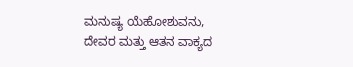ಮನುಷ್ಯ ಯೆಹೋಶುವನು, ದೇವರ ಮತ್ತು ಆತನ ವಾಕ್ಯದ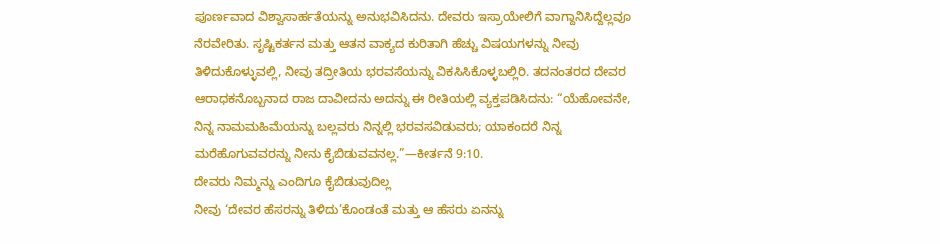ಪೂರ್ಣವಾದ ವಿಶ್ವಾಸಾರ್ಹತೆಯನ್ನು ಅನುಭವಿಸಿದನು. ದೇವರು ಇಸ್ರಾಯೇಲಿಗೆ ವಾಗ್ದಾನಿಸಿದ್ದೆಲ್ಲವೂ ನೆರವೇರಿತು. ಸೃಷ್ಟಿಕರ್ತನ ಮತ್ತು ಆತನ ವಾಕ್ಯದ ಕುರಿತಾಗಿ ಹೆಚ್ಚು ವಿಷಯಗಳನ್ನು ನೀವು ತಿಳಿದುಕೊಳ್ಳುವಲ್ಲಿ, ನೀವು ತದ್ರೀತಿಯ ಭರವಸೆಯನ್ನು ವಿಕಸಿಸಿಕೊಳ್ಳಬಲ್ಲಿರಿ. ತದನಂತರದ ದೇವರ ಆರಾಧಕನೊಬ್ಬನಾದ ರಾಜ ದಾವೀದನು ಅದನ್ನು ಈ ರೀತಿಯಲ್ಲಿ ವ್ಯಕ್ತಪಡಿಸಿದನು: “ಯೆಹೋವನೇ, ನಿನ್ನ ನಾಮಮಹಿಮೆಯನ್ನು ಬಲ್ಲವರು ನಿನ್ನಲ್ಲಿ ಭರವಸವಿಡುವರು; ಯಾಕಂದರೆ ನಿನ್ನ ಮರೆಹೊಗುವವರನ್ನು ನೀನು ಕೈಬಿಡುವವನಲ್ಲ.”—ಕೀರ್ತನೆ 9:10.
ದೇವರು ನಿಮ್ಮನ್ನು ಎಂದಿಗೂ ಕೈಬಿಡುವುದಿಲ್ಲ
ನೀವು ‘ದೇವರ ಹೆಸರನ್ನು ತಿಳಿದು’ಕೊಂಡಂತೆ ಮತ್ತು ಆ ಹೆಸರು ಏನನ್ನು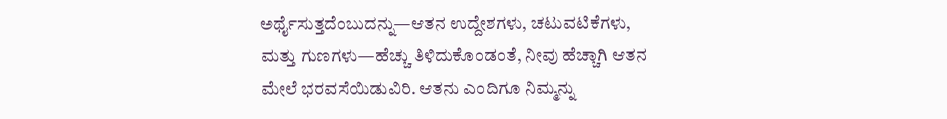ಅರ್ಥೈಸುತ್ತದೆಂಬುದನ್ನು—ಆತನ ಉದ್ದೇಶಗಳು, ಚಟುವಟಿಕೆಗಳು, ಮತ್ತು ಗುಣಗಳು—ಹೆಚ್ಚು ತಿಳಿದುಕೊಂಡಂತೆ, ನೀವು ಹೆಚ್ಚಾಗಿ ಆತನ ಮೇಲೆ ಭರವಸೆಯಿಡುವಿರಿ. ಆತನು ಎಂದಿಗೂ ನಿಮ್ಮನ್ನು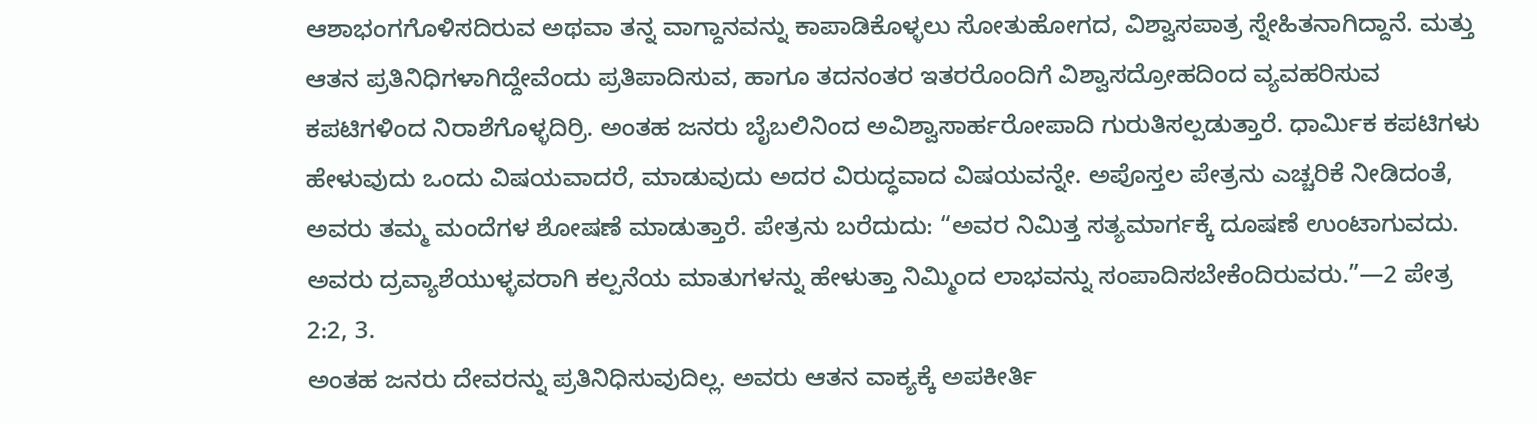ಆಶಾಭಂಗಗೊಳಿಸದಿರುವ ಅಥವಾ ತನ್ನ ವಾಗ್ದಾನವನ್ನು ಕಾಪಾಡಿಕೊಳ್ಳಲು ಸೋತುಹೋಗದ, ವಿಶ್ವಾಸಪಾತ್ರ ಸ್ನೇಹಿತನಾಗಿದ್ದಾನೆ. ಮತ್ತು ಆತನ ಪ್ರತಿನಿಧಿಗಳಾಗಿದ್ದೇವೆಂದು ಪ್ರತಿಪಾದಿಸುವ, ಹಾಗೂ ತದನಂತರ ಇತರರೊಂದಿಗೆ ವಿಶ್ವಾಸದ್ರೋಹದಿಂದ ವ್ಯವಹರಿಸುವ ಕಪಟಿಗಳಿಂದ ನಿರಾಶೆಗೊಳ್ಳದಿರ್ರಿ. ಅಂತಹ ಜನರು ಬೈಬಲಿನಿಂದ ಅವಿಶ್ವಾಸಾರ್ಹರೋಪಾದಿ ಗುರುತಿಸಲ್ಪಡುತ್ತಾರೆ. ಧಾರ್ಮಿಕ ಕಪಟಿಗಳು ಹೇಳುವುದು ಒಂದು ವಿಷಯವಾದರೆ, ಮಾಡುವುದು ಅದರ ವಿರುದ್ಧವಾದ ವಿಷಯವನ್ನೇ. ಅಪೊಸ್ತಲ ಪೇತ್ರನು ಎಚ್ಚರಿಕೆ ನೀಡಿದಂತೆ, ಅವರು ತಮ್ಮ ಮಂದೆಗಳ ಶೋಷಣೆ ಮಾಡುತ್ತಾರೆ. ಪೇತ್ರನು ಬರೆದುದು: “ಅವರ ನಿಮಿತ್ತ ಸತ್ಯಮಾರ್ಗಕ್ಕೆ ದೂಷಣೆ ಉಂಟಾಗುವದು. ಅವರು ದ್ರವ್ಯಾಶೆಯುಳ್ಳವರಾಗಿ ಕಲ್ಪನೆಯ ಮಾತುಗಳನ್ನು ಹೇಳುತ್ತಾ ನಿಮ್ಮಿಂದ ಲಾಭವನ್ನು ಸಂಪಾದಿಸಬೇಕೆಂದಿರುವರು.”—2 ಪೇತ್ರ 2:2, 3.
ಅಂತಹ ಜನರು ದೇವರನ್ನು ಪ್ರತಿನಿಧಿಸುವುದಿಲ್ಲ. ಅವರು ಆತನ ವಾಕ್ಯಕ್ಕೆ ಅಪಕೀರ್ತಿ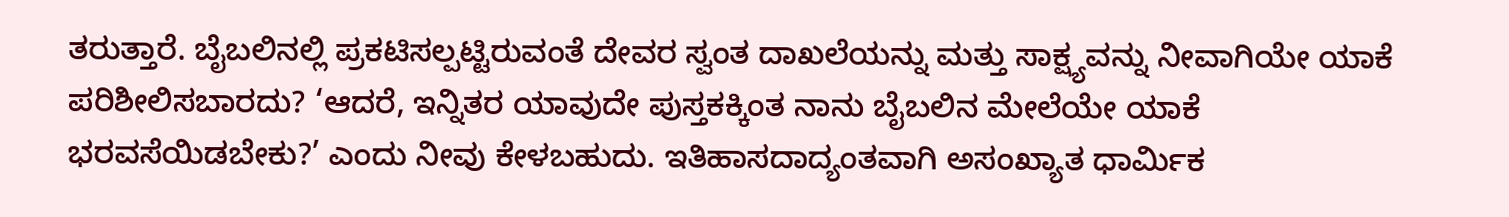ತರುತ್ತಾರೆ. ಬೈಬಲಿನಲ್ಲಿ ಪ್ರಕಟಿಸಲ್ಪಟ್ಟಿರುವಂತೆ ದೇವರ ಸ್ವಂತ ದಾಖಲೆಯನ್ನು ಮತ್ತು ಸಾಕ್ಷ್ಯವನ್ನು ನೀವಾಗಿಯೇ ಯಾಕೆ ಪರಿಶೀಲಿಸಬಾರದು? ‘ಆದರೆ, ಇನ್ನಿತರ ಯಾವುದೇ ಪುಸ್ತಕಕ್ಕಿಂತ ನಾನು ಬೈಬಲಿನ ಮೇಲೆಯೇ ಯಾಕೆ ಭರವಸೆಯಿಡಬೇಕು?’ ಎಂದು ನೀವು ಕೇಳಬಹುದು. ಇತಿಹಾಸದಾದ್ಯಂತವಾಗಿ ಅಸಂಖ್ಯಾತ ಧಾರ್ಮಿಕ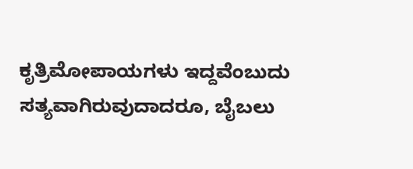ಕೃತ್ರಿಮೋಪಾಯಗಳು ಇದ್ದವೆಂಬುದು ಸತ್ಯವಾಗಿರುವುದಾದರೂ, ಬೈಬಲು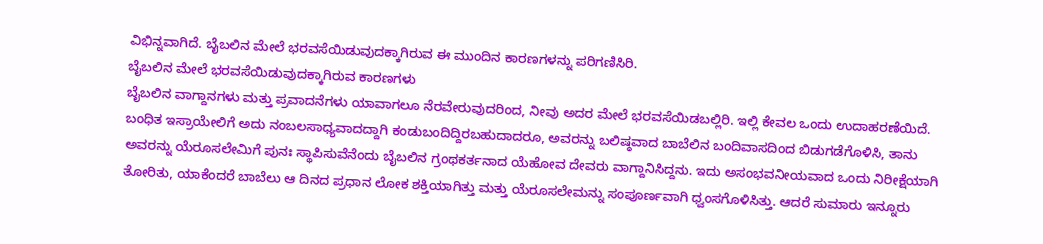ವಿಭಿನ್ನವಾಗಿದೆ. ಬೈಬಲಿನ ಮೇಲೆ ಭರವಸೆಯಿಡುವುದಕ್ಕಾಗಿರುವ ಈ ಮುಂದಿನ ಕಾರಣಗಳನ್ನು ಪರಿಗಣಿಸಿರಿ.
ಬೈಬಲಿನ ಮೇಲೆ ಭರವಸೆಯಿಡುವುದಕ್ಕಾಗಿರುವ ಕಾರಣಗಳು
ಬೈಬಲಿನ ವಾಗ್ದಾನಗಳು ಮತ್ತು ಪ್ರವಾದನೆಗಳು ಯಾವಾಗಲೂ ನೆರವೇರುವುದರಿಂದ, ನೀವು ಅದರ ಮೇಲೆ ಭರವಸೆಯಿಡಬಲ್ಲಿರಿ. ಇಲ್ಲಿ ಕೇವಲ ಒಂದು ಉದಾಹರಣೆಯಿದೆ. ಬಂಧಿತ ಇಸ್ರಾಯೇಲಿಗೆ ಅದು ನಂಬಲಸಾಧ್ಯವಾದದ್ದಾಗಿ ಕಂಡುಬಂದಿದ್ದಿರಬಹುದಾದರೂ, ಅವರನ್ನು ಬಲಿಷ್ಠವಾದ ಬಾಬೆಲಿನ ಬಂದಿವಾಸದಿಂದ ಬಿಡುಗಡೆಗೊಳಿಸಿ, ತಾನು ಅವರನ್ನು ಯೆರೂಸಲೇಮಿಗೆ ಪುನಃ ಸ್ಥಾಪಿಸುವೆನೆಂದು ಬೈಬಲಿನ ಗ್ರಂಥಕರ್ತನಾದ ಯೆಹೋವ ದೇವರು ವಾಗ್ದಾನಿಸಿದ್ದನು. ಇದು ಅಸಂಭವನೀಯವಾದ ಒಂದು ನಿರೀಕ್ಷೆಯಾಗಿ ತೋರಿತು, ಯಾಕೆಂದರೆ ಬಾಬೆಲು ಆ ದಿನದ ಪ್ರಧಾನ ಲೋಕ ಶಕ್ತಿಯಾಗಿತ್ತು ಮತ್ತು ಯೆರೂಸಲೇಮನ್ನು ಸಂಪೂರ್ಣವಾಗಿ ಧ್ವಂಸಗೊಳಿಸಿತ್ತು. ಆದರೆ ಸುಮಾರು ಇನ್ನೂರು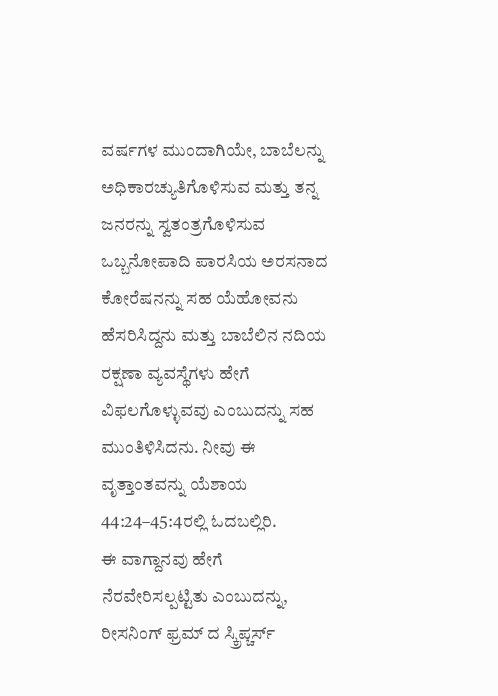ವರ್ಷಗಳ ಮುಂದಾಗಿಯೇ, ಬಾಬೆಲನ್ನು ಅಧಿಕಾರಚ್ಯುತಿಗೊಳಿಸುವ ಮತ್ತು ತನ್ನ ಜನರನ್ನು ಸ್ವತಂತ್ರಗೊಳಿಸುವ ಒಬ್ಬನೋಪಾದಿ ಪಾರಸಿಯ ಅರಸನಾದ ಕೋರೆಷನನ್ನು ಸಹ ಯೆಹೋವನು ಹೆಸರಿಸಿದ್ದನು ಮತ್ತು ಬಾಬೆಲಿನ ನದಿಯ ರಕ್ಷಣಾ ವ್ಯವಸ್ಥೆಗಳು ಹೇಗೆ ವಿಫಲಗೊಳ್ಳುವವು ಎಂಬುದನ್ನು ಸಹ ಮುಂತಿಳಿಸಿದನು. ನೀವು ಈ ವೃತ್ತಾಂತವನ್ನು ಯೆಶಾಯ 44:24–45:4ರಲ್ಲಿ ಓದಬಲ್ಲಿರಿ.
ಈ ವಾಗ್ದಾನವು ಹೇಗೆ ನೆರವೇರಿಸಲ್ಪಟ್ಟಿತು ಎಂಬುದನ್ನು, ರೀಸನಿಂಗ್ ಫ್ರಮ್ ದ ಸ್ಕ್ರಿಪ್ಚರ್ಸ್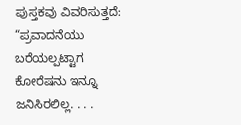ಪುಸ್ತಕವು ವಿವರಿಸುತ್ತದೆ: “ಪ್ರವಾದನೆಯು ಬರೆಯಲ್ಪಟ್ಟಾಗ ಕೋರೆಷನು ಇನ್ನೂ ಜನಿಸಿರಲಿಲ್ಲ. . . .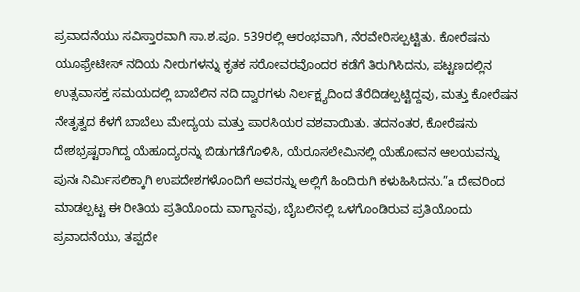ಪ್ರವಾದನೆಯು ಸವಿಸ್ತಾರವಾಗಿ ಸಾ.ಶ.ಪೂ. 539ರಲ್ಲಿ ಆರಂಭವಾಗಿ, ನೆರವೇರಿಸಲ್ಪಟ್ಟಿತು. ಕೋರೆಷನು ಯೂಫ್ರೇಟೀಸ್ ನದಿಯ ನೀರುಗಳನ್ನು ಕೃತಕ ಸರೋವರವೊಂದರ ಕಡೆಗೆ ತಿರುಗಿಸಿದನು, ಪಟ್ಟಣದಲ್ಲಿನ ಉತ್ಸವಾಸಕ್ತ ಸಮಯದಲ್ಲಿ ಬಾಬೆಲಿನ ನದಿ ದ್ವಾರಗಳು ನಿರ್ಲಕ್ಷ್ಯದಿಂದ ತೆರೆದಿಡಲ್ಪಟ್ಟಿದ್ದವು, ಮತ್ತು ಕೋರೆಷನ ನೇತೃತ್ವದ ಕೆಳಗೆ ಬಾಬೆಲು ಮೇದ್ಯಯ ಮತ್ತು ಪಾರಸಿಯರ ವಶವಾಯಿತು. ತದನಂತರ, ಕೋರೆಷನು ದೇಶಭ್ರಷ್ಟರಾಗಿದ್ದ ಯೆಹೂದ್ಯರನ್ನು ಬಿಡುಗಡೆಗೊಳಿಸಿ, ಯೆರೂಸಲೇಮಿನಲ್ಲಿ ಯೆಹೋವನ ಆಲಯವನ್ನು ಪುನಃ ನಿರ್ಮಿಸಲಿಕ್ಕಾಗಿ ಉಪದೇಶಗಳೊಂದಿಗೆ ಅವರನ್ನು ಅಲ್ಲಿಗೆ ಹಿಂದಿರುಗಿ ಕಳುಹಿಸಿದನು.”a ದೇವರಿಂದ ಮಾಡಲ್ಪಟ್ಟ ಈ ರೀತಿಯ ಪ್ರತಿಯೊಂದು ವಾಗ್ದಾನವು, ಬೈಬಲಿನಲ್ಲಿ ಒಳಗೊಂಡಿರುವ ಪ್ರತಿಯೊಂದು ಪ್ರವಾದನೆಯು, ತಪ್ಪದೇ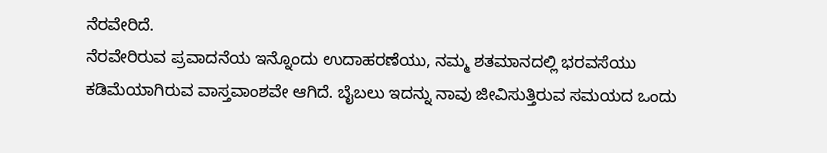ನೆರವೇರಿದೆ.
ನೆರವೇರಿರುವ ಪ್ರವಾದನೆಯ ಇನ್ನೊಂದು ಉದಾಹರಣೆಯು, ನಮ್ಮ ಶತಮಾನದಲ್ಲಿ ಭರವಸೆಯು ಕಡಿಮೆಯಾಗಿರುವ ವಾಸ್ತವಾಂಶವೇ ಆಗಿದೆ. ಬೈಬಲು ಇದನ್ನು ನಾವು ಜೀವಿಸುತ್ತಿರುವ ಸಮಯದ ಒಂದು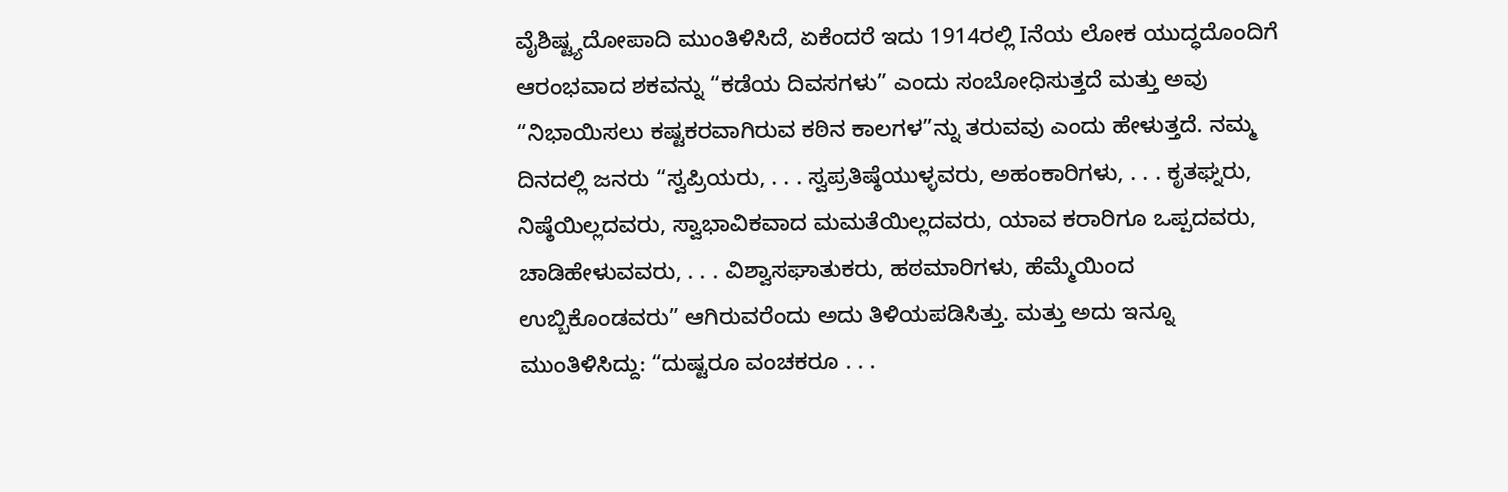ವೈಶಿಷ್ಟ್ಯದೋಪಾದಿ ಮುಂತಿಳಿಸಿದೆ, ಏಕೆಂದರೆ ಇದು 1914ರಲ್ಲಿ Iನೆಯ ಲೋಕ ಯುದ್ಧದೊಂದಿಗೆ ಆರಂಭವಾದ ಶಕವನ್ನು “ಕಡೆಯ ದಿವಸಗಳು” ಎಂದು ಸಂಬೋಧಿಸುತ್ತದೆ ಮತ್ತು ಅವು “ನಿಭಾಯಿಸಲು ಕಷ್ಟಕರವಾಗಿರುವ ಕಠಿನ ಕಾಲಗಳ”ನ್ನು ತರುವವು ಎಂದು ಹೇಳುತ್ತದೆ. ನಮ್ಮ ದಿನದಲ್ಲಿ ಜನರು “ಸ್ವಪ್ರಿಯರು, . . . ಸ್ವಪ್ರತಿಷ್ಠೆಯುಳ್ಳವರು, ಅಹಂಕಾರಿಗಳು, . . . ಕೃತಘ್ನರು, ನಿಷ್ಠೆಯಿಲ್ಲದವರು, ಸ್ವಾಭಾವಿಕವಾದ ಮಮತೆಯಿಲ್ಲದವರು, ಯಾವ ಕರಾರಿಗೂ ಒಪ್ಪದವರು, ಚಾಡಿಹೇಳುವವರು, . . . ವಿಶ್ವಾಸಘಾತುಕರು, ಹಠಮಾರಿಗಳು, ಹೆಮ್ಮೆಯಿಂದ ಉಬ್ಬಿಕೊಂಡವರು” ಆಗಿರುವರೆಂದು ಅದು ತಿಳಿಯಪಡಿಸಿತ್ತು. ಮತ್ತು ಅದು ಇನ್ನೂ ಮುಂತಿಳಿಸಿದ್ದು: “ದುಷ್ಟರೂ ವಂಚಕರೂ . . .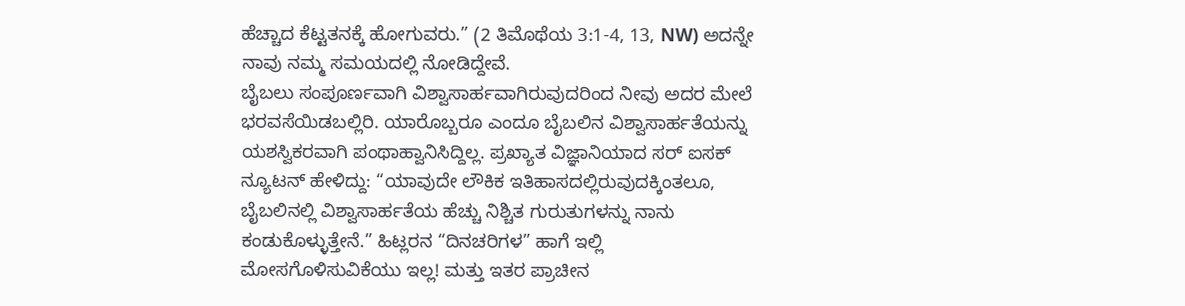ಹೆಚ್ಚಾದ ಕೆಟ್ಟತನಕ್ಕೆ ಹೋಗುವರು.” (2 ತಿಮೊಥೆಯ 3:1-4, 13, NW) ಅದನ್ನೇ ನಾವು ನಮ್ಮ ಸಮಯದಲ್ಲಿ ನೋಡಿದ್ದೇವೆ.
ಬೈಬಲು ಸಂಪೂರ್ಣವಾಗಿ ವಿಶ್ವಾಸಾರ್ಹವಾಗಿರುವುದರಿಂದ ನೀವು ಅದರ ಮೇಲೆ ಭರವಸೆಯಿಡಬಲ್ಲಿರಿ. ಯಾರೊಬ್ಬರೂ ಎಂದೂ ಬೈಬಲಿನ ವಿಶ್ವಾಸಾರ್ಹತೆಯನ್ನು ಯಶಸ್ವಿಕರವಾಗಿ ಪಂಥಾಹ್ವಾನಿಸಿದ್ದಿಲ್ಲ. ಪ್ರಖ್ಯಾತ ವಿಜ್ಞಾನಿಯಾದ ಸರ್ ಐಸಕ್ ನ್ಯೂಟನ್ ಹೇಳಿದ್ದು: “ಯಾವುದೇ ಲೌಕಿಕ ಇತಿಹಾಸದಲ್ಲಿರುವುದಕ್ಕಿಂತಲೂ, ಬೈಬಲಿನಲ್ಲಿ ವಿಶ್ವಾಸಾರ್ಹತೆಯ ಹೆಚ್ಚು ನಿಶ್ಚಿತ ಗುರುತುಗಳನ್ನು ನಾನು ಕಂಡುಕೊಳ್ಳುತ್ತೇನೆ.” ಹಿಟ್ಲರನ “ದಿನಚರಿಗಳ” ಹಾಗೆ ಇಲ್ಲಿ ಮೋಸಗೊಳಿಸುವಿಕೆಯು ಇಲ್ಲ! ಮತ್ತು ಇತರ ಪ್ರಾಚೀನ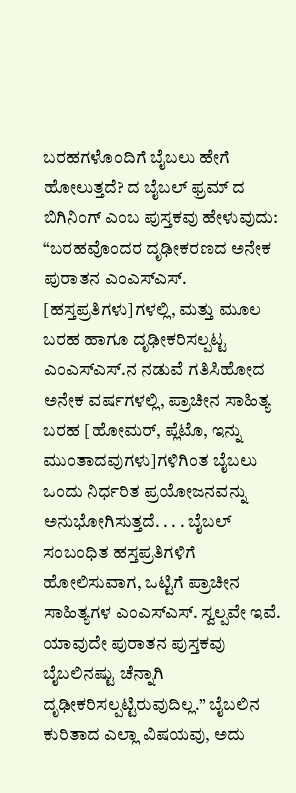ಬರಹಗಳೊಂದಿಗೆ ಬೈಬಲು ಹೇಗೆ ಹೋಲುತ್ತದೆ? ದ ಬೈಬಲ್ ಫ್ರಮ್ ದ ಬಿಗಿನಿಂಗ್ ಎಂಬ ಪುಸ್ತಕವು ಹೇಳುವುದು: “ಬರಹವೊಂದರ ದೃಢೀಕರಣದ ಅನೇಕ ಪುರಾತನ ಎಂಎಸ್ಎಸ್. [ಹಸ್ತಪ್ರತಿಗಳು]ಗಳಲ್ಲಿ, ಮತ್ತು ಮೂಲ ಬರಹ ಹಾಗೂ ದೃಢೀಕರಿಸಲ್ಪಟ್ಟ ಎಂಎಸ್ಎಸ್.ನ ನಡುವೆ ಗತಿಸಿಹೋದ ಅನೇಕ ವರ್ಷಗಳಲ್ಲಿ, ಪ್ರಾಚೀನ ಸಾಹಿತ್ಯ ಬರಹ [ಹೋಮರ್, ಪ್ಲೆಟೊ, ಇನ್ನು ಮುಂತಾದವುಗಳು]ಗಳಿಗಿಂತ ಬೈಬಲು ಒಂದು ನಿರ್ಧರಿತ ಪ್ರಯೋಜನವನ್ನು ಅನುಭೋಗಿಸುತ್ತದೆ. . . . ಬೈಬಲ್ ಸಂಬಂಧಿತ ಹಸ್ತಪ್ರತಿಗಳಿಗೆ ಹೋಲಿಸುವಾಗ, ಒಟ್ಟಿಗೆ ಪ್ರಾಚೀನ ಸಾಹಿತ್ಯಗಳ ಎಂಎಸ್ಎಸ್. ಸ್ವಲ್ಪವೇ ಇವೆ. ಯಾವುದೇ ಪುರಾತನ ಪುಸ್ತಕವು ಬೈಬಲಿನಷ್ಟು ಚೆನ್ನಾಗಿ ದೃಢೀಕರಿಸಲ್ಪಟ್ಟಿರುವುದಿಲ್ಲ.” ಬೈಬಲಿನ ಕುರಿತಾದ ಎಲ್ಲಾ ವಿಷಯವು, ಅದು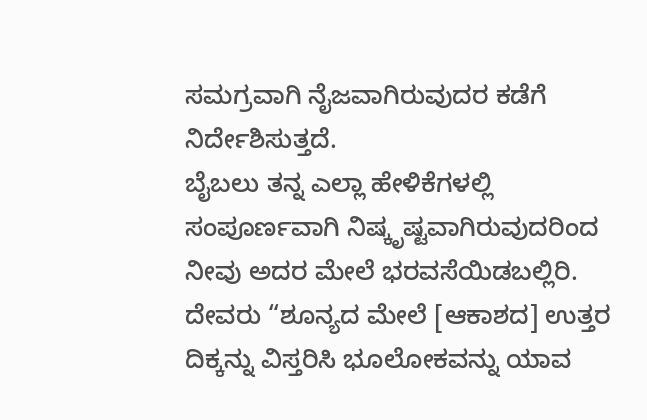ಸಮಗ್ರವಾಗಿ ನೈಜವಾಗಿರುವುದರ ಕಡೆಗೆ ನಿರ್ದೇಶಿಸುತ್ತದೆ.
ಬೈಬಲು ತನ್ನ ಎಲ್ಲಾ ಹೇಳಿಕೆಗಳಲ್ಲಿ ಸಂಪೂರ್ಣವಾಗಿ ನಿಷ್ಕೃಷ್ಟವಾಗಿರುವುದರಿಂದ ನೀವು ಅದರ ಮೇಲೆ ಭರವಸೆಯಿಡಬಲ್ಲಿರಿ. ದೇವರು “ಶೂನ್ಯದ ಮೇಲೆ [ಆಕಾಶದ] ಉತ್ತರ ದಿಕ್ಕನ್ನು ವಿಸ್ತರಿಸಿ ಭೂಲೋಕವನ್ನು ಯಾವ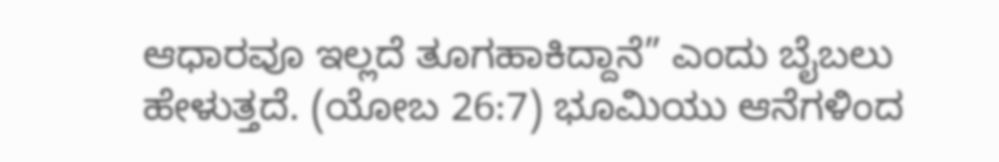ಆಧಾರವೂ ಇಲ್ಲದೆ ತೂಗಹಾಕಿದ್ದಾನೆ” ಎಂದು ಬೈಬಲು ಹೇಳುತ್ತದೆ. (ಯೋಬ 26:7) ಭೂಮಿಯು ಆನೆಗಳಿಂದ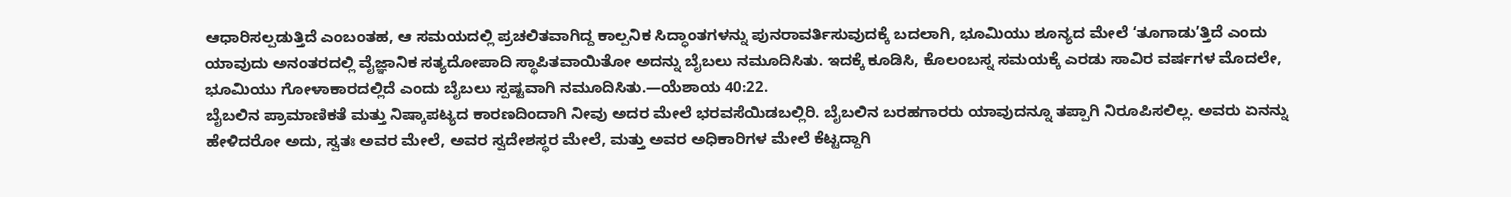ಆಧಾರಿಸಲ್ಪಡುತ್ತಿದೆ ಎಂಬಂತಹ, ಆ ಸಮಯದಲ್ಲಿ ಪ್ರಚಲಿತವಾಗಿದ್ದ ಕಾಲ್ಪನಿಕ ಸಿದ್ಧಾಂತಗಳನ್ನು ಪುನರಾವರ್ತಿಸುವುದಕ್ಕೆ ಬದಲಾಗಿ, ಭೂಮಿಯು ಶೂನ್ಯದ ಮೇಲೆ ‘ತೂಗಾಡು’ತ್ತಿದೆ ಎಂದು ಯಾವುದು ಅನಂತರದಲ್ಲಿ ವೈಜ್ಞಾನಿಕ ಸತ್ಯದೋಪಾದಿ ಸ್ಥಾಪಿತವಾಯಿತೋ ಅದನ್ನು ಬೈಬಲು ನಮೂದಿಸಿತು. ಇದಕ್ಕೆ ಕೂಡಿಸಿ, ಕೊಲಂಬಸ್ನ ಸಮಯಕ್ಕೆ ಎರಡು ಸಾವಿರ ವರ್ಷಗಳ ಮೊದಲೇ, ಭೂಮಿಯು ಗೋಳಾಕಾರದಲ್ಲಿದೆ ಎಂದು ಬೈಬಲು ಸ್ಪಷ್ಟವಾಗಿ ನಮೂದಿಸಿತು.—ಯೆಶಾಯ 40:22.
ಬೈಬಲಿನ ಪ್ರಾಮಾಣಿಕತೆ ಮತ್ತು ನಿಷ್ಕಾಪಟ್ಯದ ಕಾರಣದಿಂದಾಗಿ ನೀವು ಅದರ ಮೇಲೆ ಭರವಸೆಯಿಡಬಲ್ಲಿರಿ. ಬೈಬಲಿನ ಬರಹಗಾರರು ಯಾವುದನ್ನೂ ತಪ್ಪಾಗಿ ನಿರೂಪಿಸಲಿಲ್ಲ. ಅವರು ಏನನ್ನು ಹೇಳಿದರೋ ಅದು, ಸ್ವತಃ ಅವರ ಮೇಲೆ, ಅವರ ಸ್ವದೇಶಸ್ಥರ ಮೇಲೆ, ಮತ್ತು ಅವರ ಅಧಿಕಾರಿಗಳ ಮೇಲೆ ಕೆಟ್ಟದ್ದಾಗಿ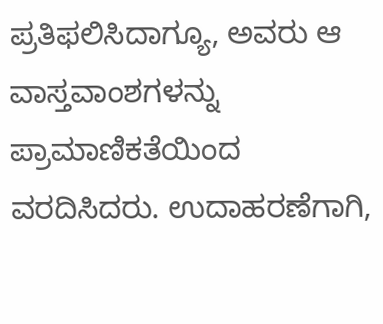ಪ್ರತಿಫಲಿಸಿದಾಗ್ಯೂ, ಅವರು ಆ ವಾಸ್ತವಾಂಶಗಳನ್ನು ಪ್ರಾಮಾಣಿಕತೆಯಿಂದ ವರದಿಸಿದರು. ಉದಾಹರಣೆಗಾಗಿ,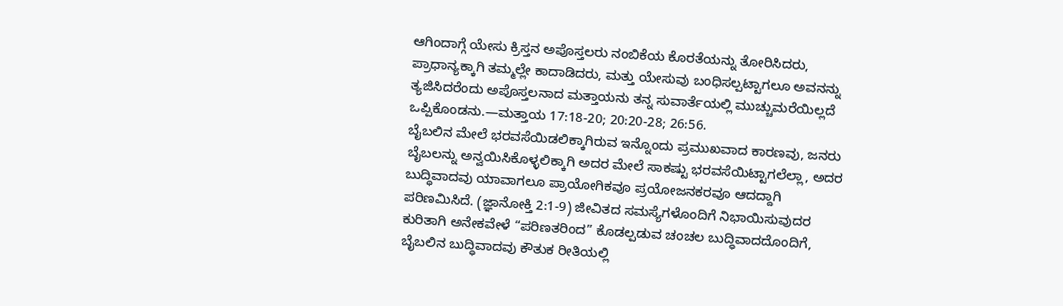ಆಗಿಂದಾಗ್ಗೆ ಯೇಸು ಕ್ರಿಸ್ತನ ಅಪೊಸ್ತಲರು ನಂಬಿಕೆಯ ಕೊರತೆಯನ್ನು ತೋರಿಸಿದರು, ಪ್ರಾಧಾನ್ಯಕ್ಕಾಗಿ ತಮ್ಮಲ್ಲೇ ಕಾದಾಡಿದರು, ಮತ್ತು ಯೇಸುವು ಬಂಧಿಸಲ್ಪಟ್ಟಾಗಲೂ ಅವನನ್ನು ತ್ಯಜಿಸಿದರೆಂದು ಅಪೊಸ್ತಲನಾದ ಮತ್ತಾಯನು ತನ್ನ ಸುವಾರ್ತೆಯಲ್ಲಿ ಮುಚ್ಚುಮರೆಯಿಲ್ಲದೆ ಒಪ್ಪಿಕೊಂಡನು.—ಮತ್ತಾಯ 17:18-20; 20:20-28; 26:56.
ಬೈಬಲಿನ ಮೇಲೆ ಭರವಸೆಯಿಡಲಿಕ್ಕಾಗಿರುವ ಇನ್ನೊಂದು ಪ್ರಮುಖವಾದ ಕಾರಣವು, ಜನರು ಬೈಬಲನ್ನು ಅನ್ವಯಿಸಿಕೊಳ್ಳಲಿಕ್ಕಾಗಿ ಅದರ ಮೇಲೆ ಸಾಕಷ್ಟು ಭರವಸೆಯಿಟ್ಟಾಗಲೆಲ್ಲಾ, ಅದರ ಬುದ್ಧಿವಾದವು ಯಾವಾಗಲೂ ಪ್ರಾಯೋಗಿಕವೂ ಪ್ರಯೋಜನಕರವೂ ಆದದ್ದಾಗಿ ಪರಿಣಮಿಸಿದೆ. (ಜ್ಞಾನೋಕ್ತಿ 2:1-9) ಜೀವಿತದ ಸಮಸ್ಯೆಗಳೊಂದಿಗೆ ನಿಭಾಯಿಸುವುದರ ಕುರಿತಾಗಿ ಅನೇಕವೇಳೆ “ಪರಿಣತರಿಂದ” ಕೊಡಲ್ಪಡುವ ಚಂಚಲ ಬುದ್ಧಿವಾದದೊಂದಿಗೆ, ಬೈಬಲಿನ ಬುದ್ಧಿವಾದವು ಕೌತುಕ ರೀತಿಯಲ್ಲಿ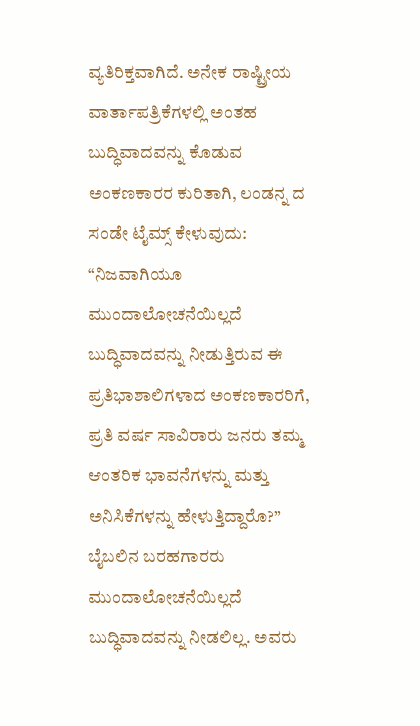ವ್ಯತಿರಿಕ್ತವಾಗಿದೆ. ಅನೇಕ ರಾಷ್ಟ್ರೀಯ ವಾರ್ತಾಪತ್ರಿಕೆಗಳಲ್ಲಿ ಅಂತಹ ಬುದ್ಧಿವಾದವನ್ನು ಕೊಡುವ ಅಂಕಣಕಾರರ ಕುರಿತಾಗಿ, ಲಂಡನ್ನ ದ ಸಂಡೇ ಟೈಮ್ಸ್ ಕೇಳುವುದು: “ನಿಜವಾಗಿಯೂ ಮುಂದಾಲೋಚನೆಯಿಲ್ಲದೆ ಬುದ್ಧಿವಾದವನ್ನು ನೀಡುತ್ತಿರುವ ಈ ಪ್ರತಿಭಾಶಾಲಿಗಳಾದ ಅಂಕಣಕಾರರಿಗೆ, ಪ್ರತಿ ವರ್ಷ ಸಾವಿರಾರು ಜನರು ತಮ್ಮ ಆಂತರಿಕ ಭಾವನೆಗಳನ್ನು ಮತ್ತು ಅನಿಸಿಕೆಗಳನ್ನು ಹೇಳುತ್ತಿದ್ದಾರೊ?” ಬೈಬಲಿನ ಬರಹಗಾರರು ಮುಂದಾಲೋಚನೆಯಿಲ್ಲದೆ ಬುದ್ಧಿವಾದವನ್ನು ನೀಡಲಿಲ್ಲ. ಅವರು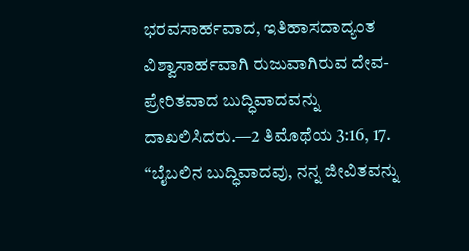ಭರವಸಾರ್ಹವಾದ, ಇತಿಹಾಸದಾದ್ಯಂತ ವಿಶ್ವಾಸಾರ್ಹವಾಗಿ ರುಜುವಾಗಿರುವ ದೇವ-ಪ್ರೇರಿತವಾದ ಬುದ್ಧಿವಾದವನ್ನು ದಾಖಲಿಸಿದರು.—2 ತಿಮೊಥೆಯ 3:16, 17.
“ಬೈಬಲಿನ ಬುದ್ಧಿವಾದವು, ನನ್ನ ಜೀವಿತವನ್ನು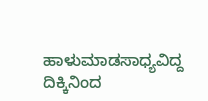ಹಾಳುಮಾಡಸಾಧ್ಯವಿದ್ದ ದಿಕ್ಕಿನಿಂದ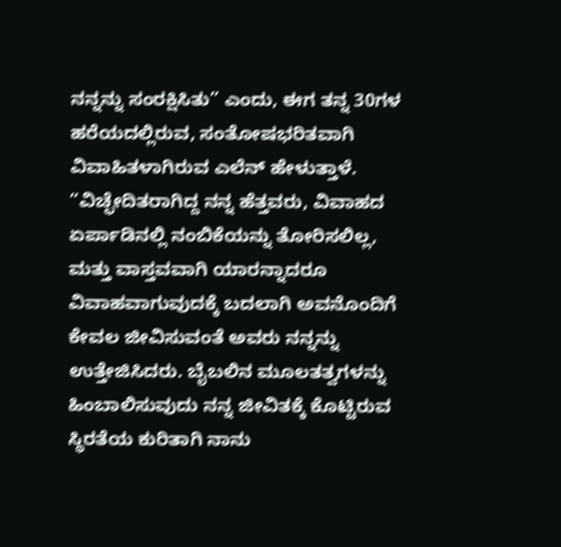ನನ್ನನ್ನು ಸಂರಕ್ಷಿಸಿತು” ಎಂದು, ಈಗ ತನ್ನ 30ಗಳ ಹರೆಯದಲ್ಲಿರುವ, ಸಂತೋಷಭರಿತವಾಗಿ ವಿವಾಹಿತಳಾಗಿರುವ ಎಲೆನ್ ಹೇಳುತ್ತಾಳೆ. “ವಿಚ್ಛೇದಿತರಾಗಿದ್ದ ನನ್ನ ಹೆತ್ತವರು, ವಿವಾಹದ ಏರ್ಪಾಡಿನಲ್ಲಿ ನಂಬಿಕೆಯನ್ನು ತೋರಿಸಲಿಲ್ಲ, ಮತ್ತು ವಾಸ್ತವವಾಗಿ ಯಾರನ್ನಾದರೂ ವಿವಾಹವಾಗುವುದಕ್ಕೆ ಬದಲಾಗಿ ಅವನೊಂದಿಗೆ ಕೇವಲ ಜೀವಿಸುವಂತೆ ಅವರು ನನ್ನನ್ನು ಉತ್ತೇಜಿಸಿದರು. ಬೈಬಲಿನ ಮೂಲತತ್ವಗಳನ್ನು ಹಿಂಬಾಲಿಸುವುದು ನನ್ನ ಜೀವಿತಕ್ಕೆ ಕೊಟ್ಟಿರುವ ಸ್ಥಿರತೆಯ ಕುರಿತಾಗಿ ನಾನು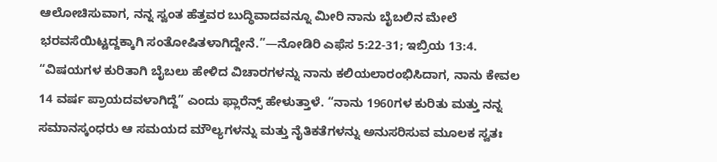ಆಲೋಚಿಸುವಾಗ, ನನ್ನ ಸ್ವಂತ ಹೆತ್ತವರ ಬುದ್ಧಿವಾದವನ್ನೂ ಮೀರಿ ನಾನು ಬೈಬಲಿನ ಮೇಲೆ ಭರವಸೆಯಿಟ್ಟದ್ದಕ್ಕಾಗಿ ಸಂತೋಷಿತಳಾಗಿದ್ದೇನೆ.”—ನೋಡಿರಿ ಎಫೆಸ 5:22-31; ಇಬ್ರಿಯ 13:4.
“ವಿಷಯಗಳ ಕುರಿತಾಗಿ ಬೈಬಲು ಹೇಳಿದ ವಿಚಾರಗಳನ್ನು ನಾನು ಕಲಿಯಲಾರಂಭಿಸಿದಾಗ, ನಾನು ಕೇವಲ 14 ವರ್ಷ ಪ್ರಾಯದವಳಾಗಿದ್ದೆ” ಎಂದು ಫ್ಲಾರೆನ್ಸ್ ಹೇಳುತ್ತಾಳೆ. “ನಾನು 1960ಗಳ ಕುರಿತು ಮತ್ತು ನನ್ನ ಸಮಾನಸ್ಕಂಧರು ಆ ಸಮಯದ ಮೌಲ್ಯಗಳನ್ನು ಮತ್ತು ನೈತಿಕತೆಗಳನ್ನು ಅನುಸರಿಸುವ ಮೂಲಕ ಸ್ವತಃ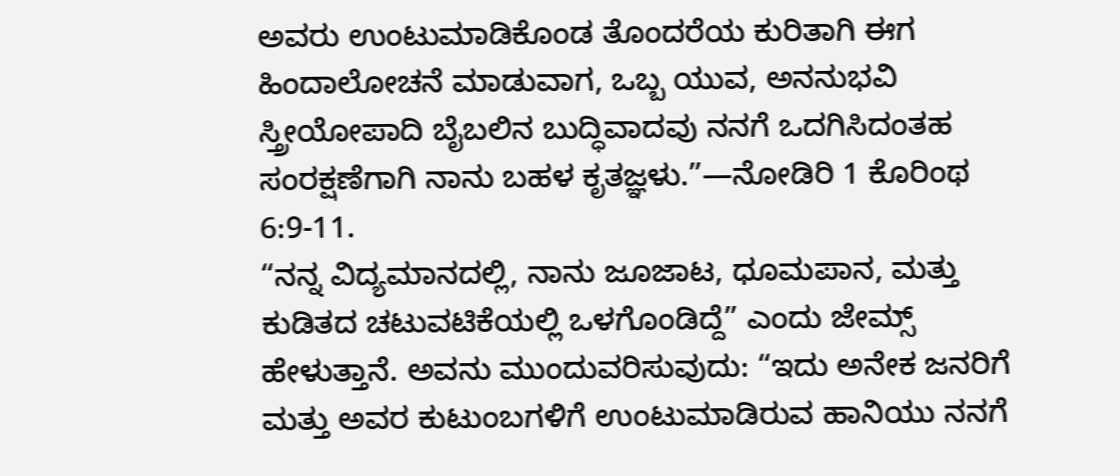ಅವರು ಉಂಟುಮಾಡಿಕೊಂಡ ತೊಂದರೆಯ ಕುರಿತಾಗಿ ಈಗ ಹಿಂದಾಲೋಚನೆ ಮಾಡುವಾಗ, ಒಬ್ಬ ಯುವ, ಅನನುಭವಿ ಸ್ತ್ರೀಯೋಪಾದಿ ಬೈಬಲಿನ ಬುದ್ಧಿವಾದವು ನನಗೆ ಒದಗಿಸಿದಂತಹ ಸಂರಕ್ಷಣೆಗಾಗಿ ನಾನು ಬಹಳ ಕೃತಜ್ಞಳು.”—ನೋಡಿರಿ 1 ಕೊರಿಂಥ 6:9-11.
“ನನ್ನ ವಿದ್ಯಮಾನದಲ್ಲಿ, ನಾನು ಜೂಜಾಟ, ಧೂಮಪಾನ, ಮತ್ತು ಕುಡಿತದ ಚಟುವಟಿಕೆಯಲ್ಲಿ ಒಳಗೊಂಡಿದ್ದೆ” ಎಂದು ಜೇಮ್ಸ್ ಹೇಳುತ್ತಾನೆ. ಅವನು ಮುಂದುವರಿಸುವುದು: “ಇದು ಅನೇಕ ಜನರಿಗೆ ಮತ್ತು ಅವರ ಕುಟುಂಬಗಳಿಗೆ ಉಂಟುಮಾಡಿರುವ ಹಾನಿಯು ನನಗೆ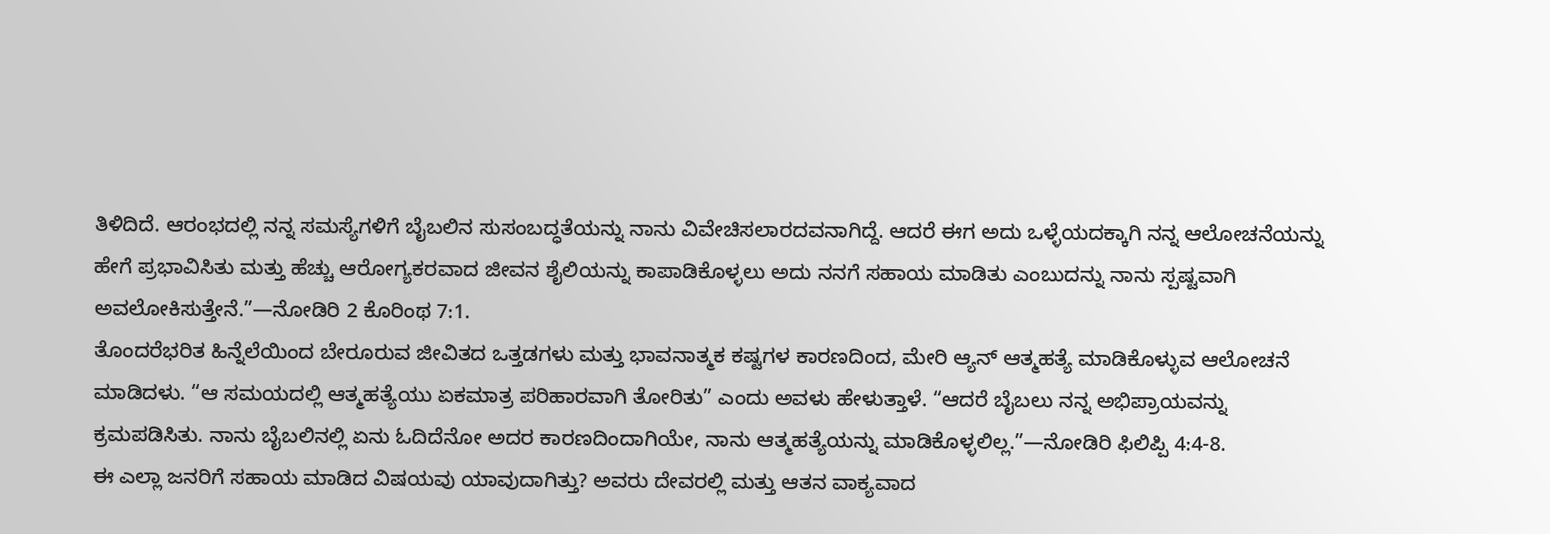ತಿಳಿದಿದೆ. ಆರಂಭದಲ್ಲಿ ನನ್ನ ಸಮಸ್ಯೆಗಳಿಗೆ ಬೈಬಲಿನ ಸುಸಂಬದ್ಧತೆಯನ್ನು ನಾನು ವಿವೇಚಿಸಲಾರದವನಾಗಿದ್ದೆ. ಆದರೆ ಈಗ ಅದು ಒಳ್ಳೆಯದಕ್ಕಾಗಿ ನನ್ನ ಆಲೋಚನೆಯನ್ನು ಹೇಗೆ ಪ್ರಭಾವಿಸಿತು ಮತ್ತು ಹೆಚ್ಚು ಆರೋಗ್ಯಕರವಾದ ಜೀವನ ಶೈಲಿಯನ್ನು ಕಾಪಾಡಿಕೊಳ್ಳಲು ಅದು ನನಗೆ ಸಹಾಯ ಮಾಡಿತು ಎಂಬುದನ್ನು ನಾನು ಸ್ಪಷ್ಟವಾಗಿ ಅವಲೋಕಿಸುತ್ತೇನೆ.”—ನೋಡಿರಿ 2 ಕೊರಿಂಥ 7:1.
ತೊಂದರೆಭರಿತ ಹಿನ್ನೆಲೆಯಿಂದ ಬೇರೂರುವ ಜೀವಿತದ ಒತ್ತಡಗಳು ಮತ್ತು ಭಾವನಾತ್ಮಕ ಕಷ್ಟಗಳ ಕಾರಣದಿಂದ, ಮೇರಿ ಆ್ಯನ್ ಆತ್ಮಹತ್ಯೆ ಮಾಡಿಕೊಳ್ಳುವ ಆಲೋಚನೆ ಮಾಡಿದಳು. “ಆ ಸಮಯದಲ್ಲಿ ಆತ್ಮಹತ್ಯೆಯು ಏಕಮಾತ್ರ ಪರಿಹಾರವಾಗಿ ತೋರಿತು” ಎಂದು ಅವಳು ಹೇಳುತ್ತಾಳೆ. “ಆದರೆ ಬೈಬಲು ನನ್ನ ಅಭಿಪ್ರಾಯವನ್ನು ಕ್ರಮಪಡಿಸಿತು. ನಾನು ಬೈಬಲಿನಲ್ಲಿ ಏನು ಓದಿದೆನೋ ಅದರ ಕಾರಣದಿಂದಾಗಿಯೇ, ನಾನು ಆತ್ಮಹತ್ಯೆಯನ್ನು ಮಾಡಿಕೊಳ್ಳಲಿಲ್ಲ.”—ನೋಡಿರಿ ಫಿಲಿಪ್ಪಿ 4:4-8.
ಈ ಎಲ್ಲಾ ಜನರಿಗೆ ಸಹಾಯ ಮಾಡಿದ ವಿಷಯವು ಯಾವುದಾಗಿತ್ತು? ಅವರು ದೇವರಲ್ಲಿ ಮತ್ತು ಆತನ ವಾಕ್ಯವಾದ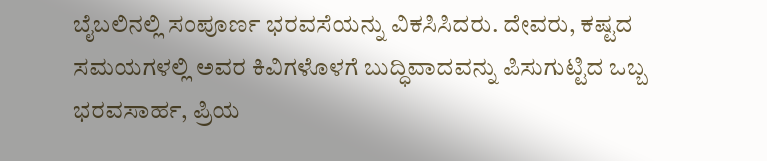ಬೈಬಲಿನಲ್ಲಿ ಸಂಪೂರ್ಣ ಭರವಸೆಯನ್ನು ವಿಕಸಿಸಿದರು. ದೇವರು, ಕಷ್ಟದ ಸಮಯಗಳಲ್ಲಿ ಅವರ ಕಿವಿಗಳೊಳಗೆ ಬುದ್ಧಿವಾದವನ್ನು ಪಿಸುಗುಟ್ಟಿದ ಒಬ್ಬ ಭರವಸಾರ್ಹ, ಪ್ರಿಯ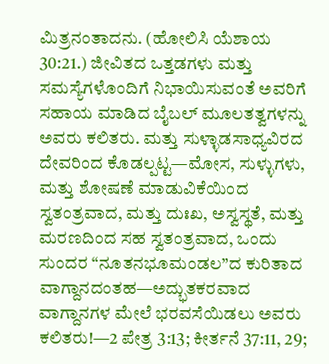ಮಿತ್ರನಂತಾದನು. (ಹೋಲಿಸಿ ಯೆಶಾಯ 30:21.) ಜೀವಿತದ ಒತ್ತಡಗಳು ಮತ್ತು ಸಮಸ್ಯೆಗಳೊಂದಿಗೆ ನಿಭಾಯಿಸುವಂತೆ ಅವರಿಗೆ ಸಹಾಯ ಮಾಡಿದ ಬೈಬಲ್ ಮೂಲತತ್ವಗಳನ್ನು ಅವರು ಕಲಿತರು. ಮತ್ತು ಸುಳ್ಳಾಡಸಾಧ್ಯವಿರದ ದೇವರಿಂದ ಕೊಡಲ್ಪಟ್ಟ—ಮೋಸ, ಸುಳ್ಳುಗಳು, ಮತ್ತು ಶೋಷಣೆ ಮಾಡುವಿಕೆಯಿಂದ ಸ್ವತಂತ್ರವಾದ, ಮತ್ತು ದುಃಖ, ಅಸ್ವಸ್ಥತೆ, ಮತ್ತು ಮರಣದಿಂದ ಸಹ ಸ್ವತಂತ್ರವಾದ, ಒಂದು ಸುಂದರ “ನೂತನಭೂಮಂಡಲ”ದ ಕುರಿತಾದ ವಾಗ್ದಾನದಂತಹ—ಅದ್ಭುತಕರವಾದ ವಾಗ್ದಾನಗಳ ಮೇಲೆ ಭರವಸೆಯಿಡಲು ಅವರು ಕಲಿತರು!—2 ಪೇತ್ರ 3:13; ಕೀರ್ತನೆ 37:11, 29;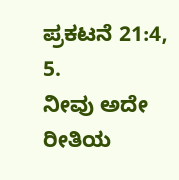ಪ್ರಕಟನೆ 21:4, 5.
ನೀವು ಅದೇ ರೀತಿಯ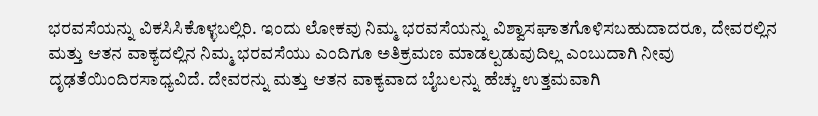ಭರವಸೆಯನ್ನು ವಿಕಸಿಸಿಕೊಳ್ಳಬಲ್ಲಿರಿ. ಇಂದು ಲೋಕವು ನಿಮ್ಮ ಭರವಸೆಯನ್ನು ವಿಶ್ವಾಸಘಾತಗೊಳಿಸಬಹುದಾದರೂ, ದೇವರಲ್ಲಿನ ಮತ್ತು ಆತನ ವಾಕ್ಯದಲ್ಲಿನ ನಿಮ್ಮ ಭರವಸೆಯು ಎಂದಿಗೂ ಅತಿಕ್ರಮಣ ಮಾಡಲ್ಪಡುವುದಿಲ್ಲ ಎಂಬುದಾಗಿ ನೀವು ದೃಢತೆಯಿಂದಿರಸಾಧ್ಯವಿದೆ. ದೇವರನ್ನು ಮತ್ತು ಆತನ ವಾಕ್ಯವಾದ ಬೈಬಲನ್ನು ಹೆಚ್ಚು ಉತ್ತಮವಾಗಿ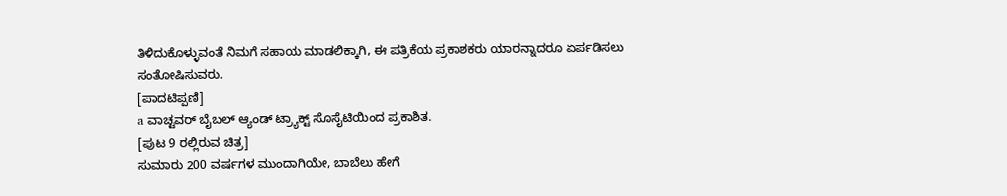ತಿಳಿದುಕೊಳ್ಳುವಂತೆ ನಿಮಗೆ ಸಹಾಯ ಮಾಡಲಿಕ್ಕಾಗಿ, ಈ ಪತ್ರಿಕೆಯ ಪ್ರಕಾಶಕರು ಯಾರನ್ನಾದರೂ ಏರ್ಪಡಿಸಲು ಸಂತೋಷಿಸುವರು.
[ಪಾದಟಿಪ್ಪಣಿ]
a ವಾಚ್ಟವರ್ ಬೈಬಲ್ ಆ್ಯಂಡ್ ಟ್ರ್ಯಾಕ್ಟ್ ಸೊಸೈಟಿಯಿಂದ ಪ್ರಕಾಶಿತ.
[ಪುಟ 9 ರಲ್ಲಿರುವ ಚಿತ್ರ]
ಸುಮಾರು 200 ವರ್ಷಗಳ ಮುಂದಾಗಿಯೇ, ಬಾಬೆಲು ಹೇಗೆ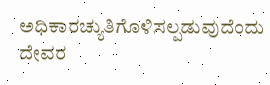ಅಧಿಕಾರಚ್ಯುತಿಗೊಳಿಸಲ್ಪಡುವುದೆಂದು ದೇವರ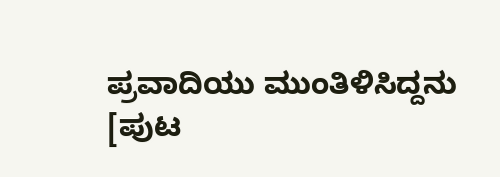ಪ್ರವಾದಿಯು ಮುಂತಿಳಿಸಿದ್ದನು
[ಪುಟ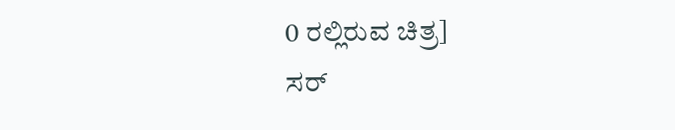0 ರಲ್ಲಿರುವ ಚಿತ್ರ]
ಸರ್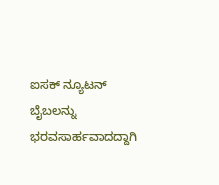ಐಸಕ್ ನ್ಯೂಟನ್ ಬೈಬಲನ್ನು ಭರವಸಾರ್ಹವಾದದ್ದಾಗಿ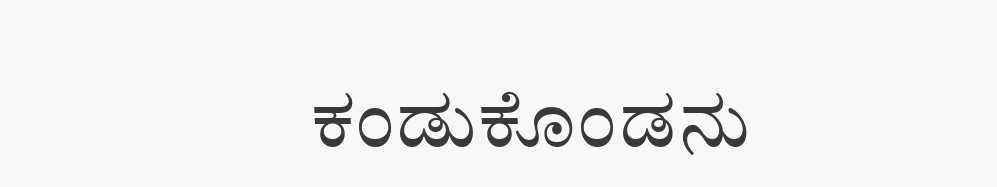ಕಂಡುಕೊಂಡನು